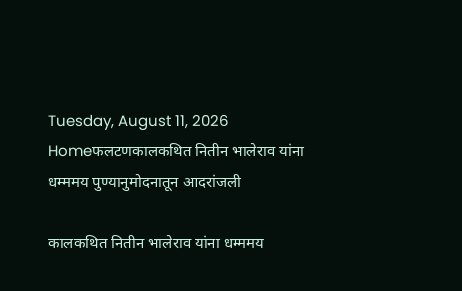Tuesday, August 11, 2026
Homeफलटणकालकथित नितीन भालेराव यांना धम्ममय पुण्यानुमोदनातून आदरांजली

कालकथित नितीन भालेराव यांना धम्ममय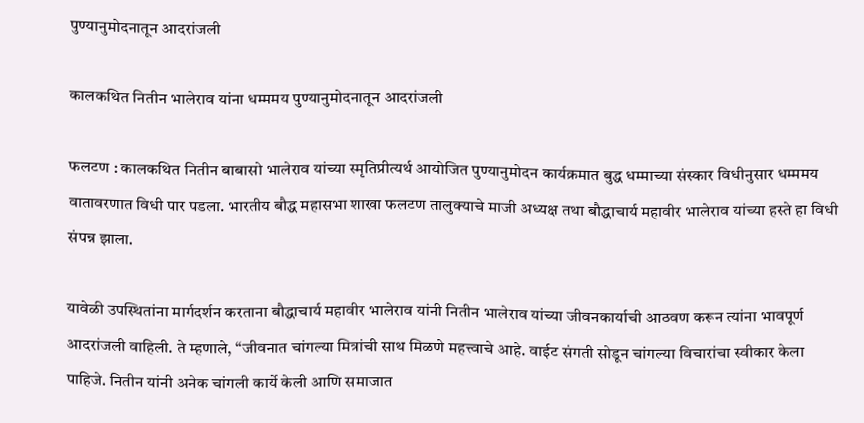पुण्यानुमोदनातून आदरांजली

कालकथित नितीन भालेराव यांना धम्ममय पुण्यानुमोदनातून आदरांजली

फलटण : कालकथित नितीन बाबासो भालेराव यांच्या स्मृतिप्रीत्यर्थ आयोजित पुण्यानुमोदन कार्यक्रमात बुद्ध धम्माच्या संस्कार विधीनुसार धम्ममय वातावरणात विधी पार पडला. भारतीय बौद्ध महासभा शाखा फलटण तालुक्याचे माजी अध्यक्ष तथा बौद्धाचार्य महावीर भालेराव यांच्या हस्ते हा विधी संपन्न झाला.

यावेळी उपस्थितांना मार्गदर्शन करताना बौद्धाचार्य महावीर भालेराव यांनी नितीन भालेराव यांच्या जीवनकार्याची आठवण करून त्यांना भावपूर्ण आदरांजली वाहिली. ते म्हणाले, “जीवनात चांगल्या मित्रांची साथ मिळणे महत्त्वाचे आहे. वाईट संगती सोडून चांगल्या विचारांचा स्वीकार केला पाहिजे. नितीन यांनी अनेक चांगली कार्ये केली आणि समाजात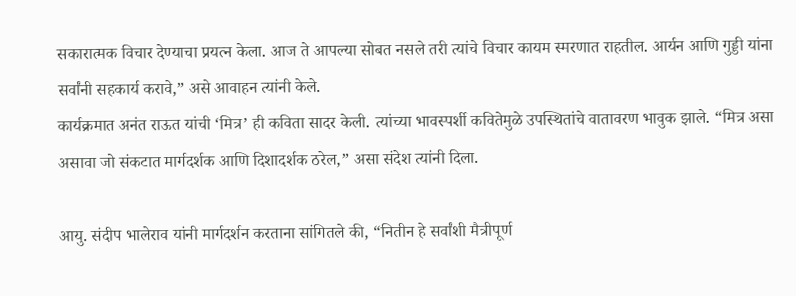सकारात्मक विचार देण्याचा प्रयत्न केला. आज ते आपल्या सोबत नसले तरी त्यांचे विचार कायम स्मरणात राहतील. आर्यन आणि गुड्डी यांना सर्वांनी सहकार्य करावे,” असे आवाहन त्यांनी केले.
कार्यक्रमात अनंत राऊत यांची ‘मित्र’ ही कविता सादर केली. त्यांच्या भावस्पर्शी कवितेमुळे उपस्थितांचे वातावरण भावुक झाले. “मित्र असा असावा जो संकटात मार्गदर्शक आणि दिशादर्शक ठरेल,” असा संदेश त्यांनी दिला.

आयु. संदीप भालेराव यांनी मार्गदर्शन करताना सांगितले की, “नितीन हे सर्वांशी मैत्रीपूर्ण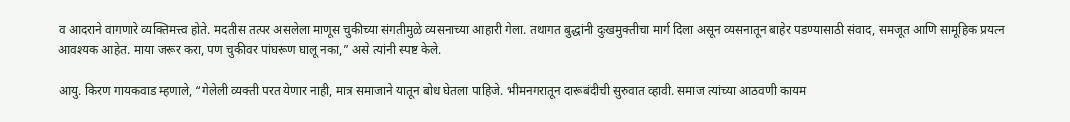व आदराने वागणारे व्यक्तिमत्त्व होते. मदतीस तत्पर असलेला माणूस चुकीच्या संगतीमुळे व्यसनाच्या आहारी गेला. तथागत बुद्धांनी दुःखमुक्तीचा मार्ग दिला असून व्यसनातून बाहेर पडण्यासाठी संवाद, समजूत आणि सामूहिक प्रयत्न आवश्यक आहेत. माया जरूर करा, पण चुकीवर पांघरूण घालू नका,” असे त्यांनी स्पष्ट केले.

आयु. किरण गायकवाड म्हणाले, “गेलेली व्यक्ती परत येणार नाही, मात्र समाजाने यातून बोध घेतला पाहिजे. भीमनगरातून दारूबंदीची सुरुवात व्हावी. समाज त्यांच्या आठवणी कायम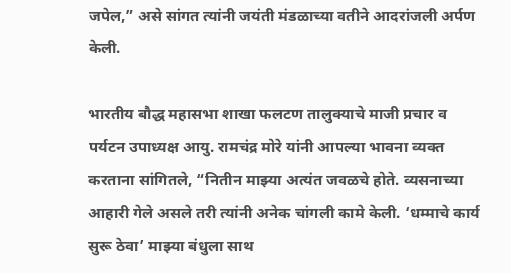जपेल,” असे सांगत त्यांनी जयंती मंडळाच्या वतीने आदरांजली अर्पण केली.

भारतीय बौद्ध महासभा शाखा फलटण तालुक्याचे माजी प्रचार व पर्यटन उपाध्यक्ष आयु. रामचंद्र मोरे यांनी आपल्या भावना व्यक्त करताना सांगितले, “नितीन माझ्या अत्यंत जवळचे होते. व्यसनाच्या आहारी गेले असले तरी त्यांनी अनेक चांगली कामे केली. ‘धम्माचे कार्य सुरू ठेवा’ माझ्या बंधुला साथ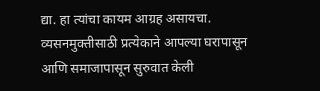द्या. हा त्यांचा कायम आग्रह असायचा. व्यसनमुक्तीसाठी प्रत्येकाने आपल्या घरापासून आणि समाजापासून सुरुवात केली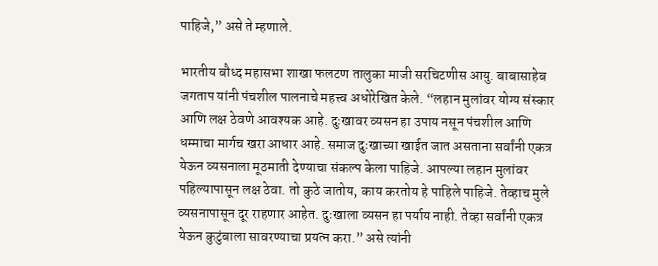पाहिजे,” असे ते म्हणाले.

भारतीय बौध्द महासभा शाखा फलटण तालुका माजी सरचिटणीस आयु. बाबासाहेब जगताप यांनी पंचशील पालनाचे महत्त्व अधोरेखित केले. “लहान मुलांवर योग्य संस्कार आणि लक्ष ठेवणे आवश्यक आहे. दुःखावर व्यसन हा उपाय नसून पंचशील आणि धम्माचा मार्गच खरा आधार आहे. समाज दुःखाच्या खाईत जात असताना सर्वांनी एकत्र येऊन व्यसनाला मूठमाती देण्याचा संकल्प केला पाहिजे. आपल्या लहान मुलांवर पहिल्यापासून लक्ष ठेवा. तो कुठे जातोय, काय करतोय हे पाहिले पाहिजे. तेव्हाच मुले व्यसनापासून दूर राहणार आहेत. दुःखाला व्यसन हा पर्याय नाही. तेव्हा सर्वांनी एकत्र येऊन कुटुंबाला सावरण्याचा प्रयत्न करा.” असे त्यांनी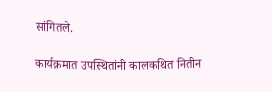सांगितले.

कार्यक्रमात उपस्थितांनी कालकथित नितीन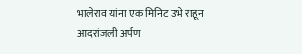भालेराव यांना एक मिनिट उभे राहून आदरांजली अर्पण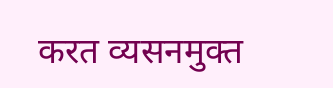करत व्यसनमुक्त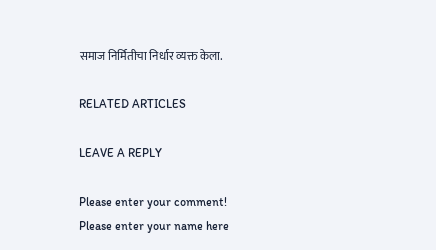समाज निर्मितीचा निर्धार व्यक्त केला.

RELATED ARTICLES

LEAVE A REPLY

Please enter your comment!
Please enter your name here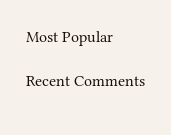Most Popular

Recent Comments